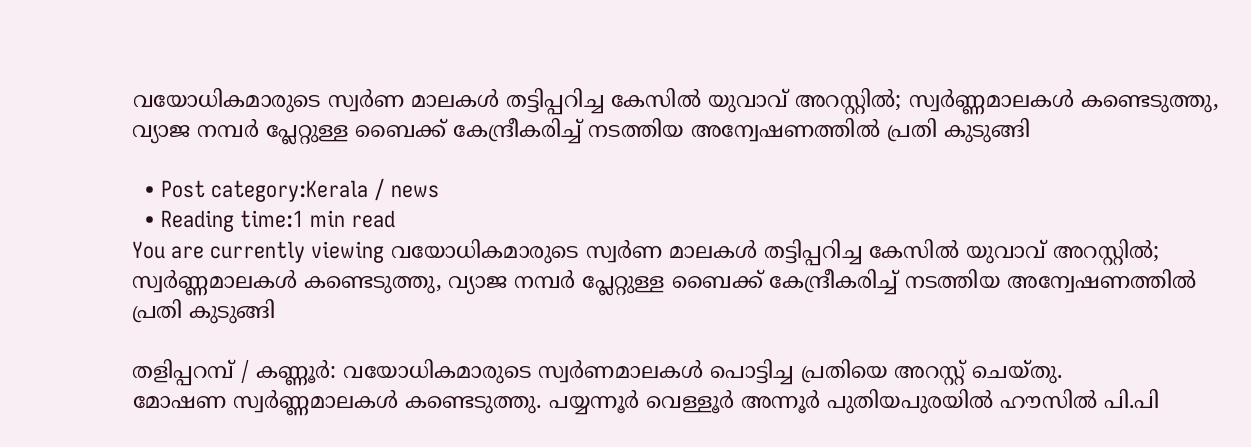വയോധികമാരുടെ സ്വര്‍ണ മാലകള്‍ തട്ടിപ്പറിച്ച കേസില്‍ യുവാവ് അറസ്റ്റില്‍; സ്വര്‍ണ്ണമാലകള്‍ കണ്ടെടുത്തു, വ്യാജ നമ്പര്‍ പ്ലേറ്റുള്ള ബൈക്ക് കേന്ദ്രീകരിച്ച് നടത്തിയ അന്വേഷണത്തില്‍ പ്രതി കുടുങ്ങി

  • Post category:Kerala / news
  • Reading time:1 min read
You are currently viewing വയോധികമാരുടെ സ്വര്‍ണ മാലകള്‍ തട്ടിപ്പറിച്ച കേസില്‍ യുവാവ് അറസ്റ്റില്‍; സ്വര്‍ണ്ണമാലകള്‍ കണ്ടെടുത്തു, വ്യാജ നമ്പര്‍ പ്ലേറ്റുള്ള ബൈക്ക് കേന്ദ്രീകരിച്ച് നടത്തിയ അന്വേഷണത്തില്‍ പ്രതി കുടുങ്ങി

തളിപ്പറമ്പ് / കണ്ണൂർ: വയോധികമാരുടെ സ്വര്‍ണമാലകള്‍ പൊട്ടിച്ച പ്രതിയെ അറസ്റ്റ് ചെയ്‌തു.
മോഷണ സ്വര്‍ണ്ണമാലകള്‍ കണ്ടെടുത്തു. പയ്യന്നൂര്‍ വെള്ളൂര്‍ അന്നൂര്‍ പുതിയപുരയില്‍ ഹൗസില്‍ പി.പി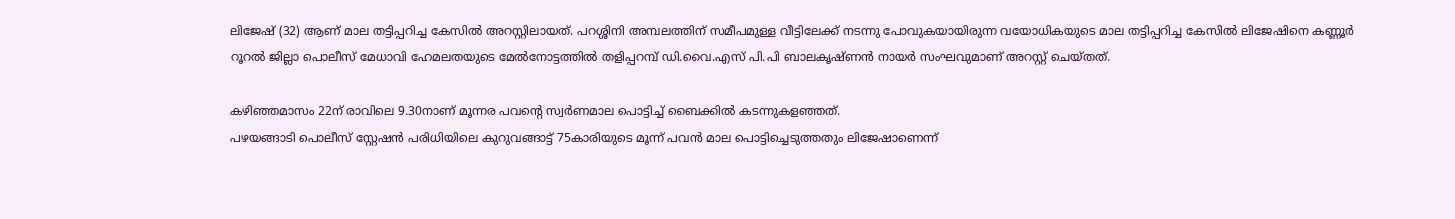ലിജേഷ് (32) ആണ് മാല തട്ടിപ്പറിച്ച കേസില്‍ അറസ്റ്റിലായത്. പറശ്ശിനി അമ്പലത്തിന് സമീപമുള്ള വീട്ടിലേക്ക് നടന്നു പോവുകയായിരുന്ന വയോധികയുടെ മാല തട്ടിപ്പറിച്ച കേസില്‍ ലിജേഷിനെ കണ്ണൂര്‍ റൂറല്‍ ജില്ലാ പൊലീസ് മേധാവി ഹേമലതയുടെ മേല്‍നോട്ടത്തില്‍ തളിപ്പറമ്പ് ഡി.വൈ.എസ് പി.പി ബാലകൃഷ്ണന്‍ നായര്‍ സംഘവുമാണ് അറസ്റ്റ് ചെയ്‌തത്‌.

കഴിഞ്ഞമാസം 22ന് രാവിലെ 9.30നാണ് മൂന്നര പവൻ്റെ സ്വര്‍ണമാല പൊട്ടിച്ച് ബൈക്കില്‍ കടന്നുകളഞ്ഞത്.
പഴയങ്ങാടി പൊലീസ് സ്റ്റേഷന്‍ പരിധിയിലെ കുറുവങ്ങാട്ട് 75കാരിയുടെ മൂന്ന് പവന്‍ മാല പൊട്ടിച്ചെടുത്തതും ലിജേഷാണെന്ന്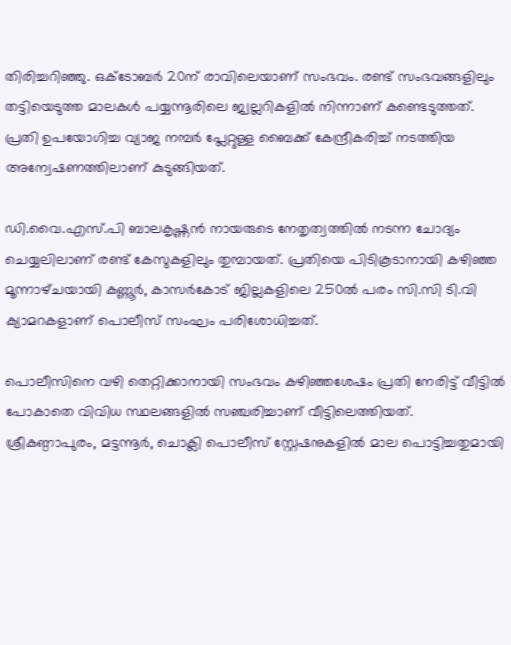തിരിച്ചറിഞ്ഞു. ഒക്‌ടോബര്‍ 20ന് രാവിലെയാണ് സംഭവം. രണ്ട് സംഭവങ്ങളിലും തട്ടിയെടുത്ത മാലകള്‍ പയ്യന്നൂരിലെ ജ്വല്ലറികളില്‍ നിന്നാണ് കണ്ടെടുത്തത്.
പ്രതി ഉപയോഗിച്ച വ്യാജ നമ്പര്‍ പ്ലേറ്റുള്ള ബൈക്ക് കേന്ദ്രീകരിച്ച് നടത്തിയ അന്വേഷണത്തിലാണ് കുടുങ്ങിയത്.

ഡി.വൈ.എസ്.പി ബാലകൃഷ്ണന്‍ നായരുടെ നേതൃത്വത്തില്‍ നടന്ന ചോദ്യം ചെയ്യലിലാണ് രണ്ട് കേസുകളിലും തുമ്പായത്. പ്രതിയെ പിടികൂടാനായി കഴിഞ്ഞ മൂന്നാഴ്‌ചയായി കണ്ണൂര്‍, കാസര്‍കോട് ജില്ലകളിലെ 250ല്‍ പരം സി.സി ടി.വി ക്യാമറകളാണ് പൊലീസ് സംഘം പരിശോധിച്ചത്.

പൊലീസിനെ വഴി തെറ്റിക്കാനായി സംഭവം കഴിഞ്ഞശേഷം പ്രതി നേരിട്ട് വീട്ടില്‍ പോകാതെ വിവിധ സ്ഥലങ്ങളില്‍ സഞ്ചരിച്ചാണ് വീട്ടിലെത്തിയത്. ശ്രീകണ്ഠാപുരം, മട്ടന്നൂര്‍, ചൊക്ലി പൊലീസ് സ്റ്റേഷനുകളില്‍ മാല പൊട്ടിച്ചതുമായി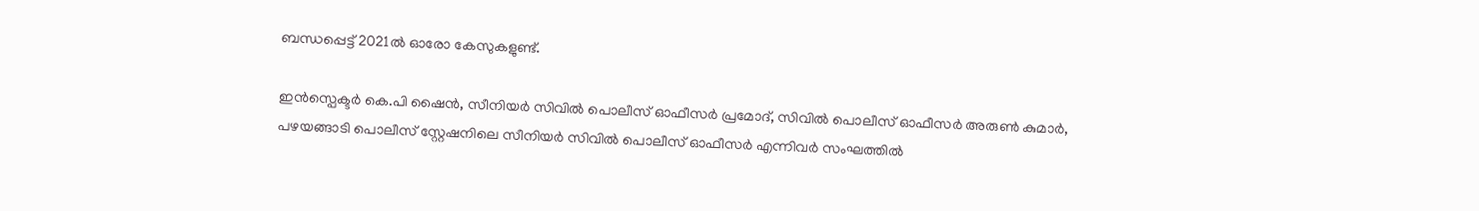ബന്ധപ്പെട്ട് 2021ല്‍ ഓരോ കേസുകളുണ്ട്.

ഇന്‍സ്പെക്ടര്‍ കെ.പി ഷൈന്‍, സീനിയര്‍ സിവില്‍ പൊലീസ് ഓഫീസര്‍ പ്രമോദ്, സിവില്‍ പൊലീസ് ഓഫീസര്‍ അരുണ്‍ കുമാര്‍, പഴയങ്ങാടി പൊലീസ് സ്റ്റേഷനിലെ സീനിയര്‍ സിവില്‍ പൊലീസ് ഓഫീസര്‍ എന്നിവർ സംഘത്തിൽ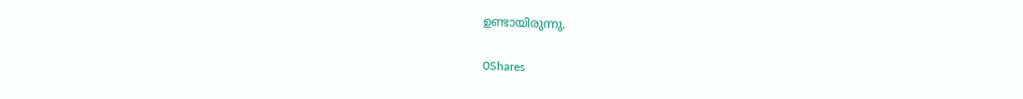ഉണ്ടായിരുന്നു.

0Shares